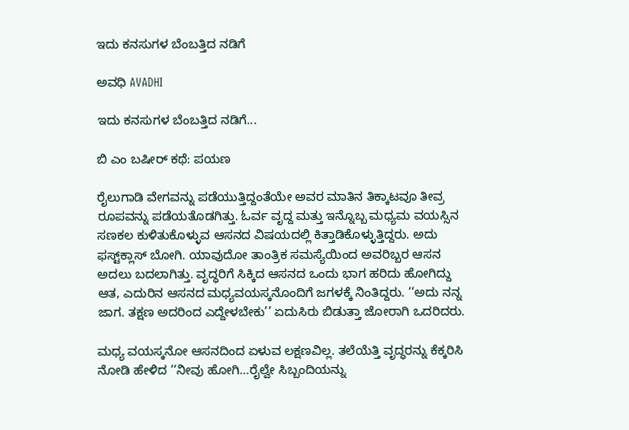ಇದು ಕನಸುಗಳ ಬೆಂಬತ್ತಿದ ನಡಿಗೆ‍

ಅವಧಿ AVADHI

ಇದು ಕನಸುಗಳ ಬೆಂಬತ್ತಿದ ನಡಿಗೆ...

ಬಿ ಎಂ ಬಷೀರ್ ಕಥೆ: ಪಯಣ

ರೈಲುಗಾಡಿ ವೇಗವನ್ನು ಪಡೆಯುತ್ತಿದ್ದಂತೆಯೇ ಅವರ ಮಾತಿನ ತಿಕ್ಕಾಟವೂ ತೀವ್ರ ರೂಪವನ್ನು ಪಡೆಯತೊಡಗಿತ್ತು. ಓರ್ವ ವೃದ್ದ ಮತ್ತು ಇನ್ನೊಬ್ಬ ಮಧ್ಯಮ ವಯಸ್ಸಿನ ಸಣಕಲ ಕುಳಿತುಕೊಳ್ಳುವ ಆಸನದ ವಿಷಯದಲ್ಲಿ ಕಿತ್ತಾಡಿಕೊಳ್ಳುತ್ತಿದ್ದರು. ಅದು ಫಸ್ಟ್‌ಕ್ಲಾಸ್ ಬೋಗಿ. ಯಾವುದೋ ತಾಂತ್ರಿಕ ಸಮಸ್ಯೆಯಿಂದ ಅವರಿಬ್ಬರ ಆಸನ ಅದಲು ಬದಲಾಗಿತ್ತು. ವೃದ್ಧರಿಗೆ ಸಿಕ್ಕಿದ ಆಸನದ ಒಂದು ಭಾಗ ಹರಿದು ಹೋಗಿದ್ದು ಆತ, ಎದುರಿನ ಆಸನದ ಮಧ್ಯವಯಸ್ಕನೊಂದಿಗೆ ಜಗಳಕ್ಕೆ ನಿಂತಿದ್ದರು. ‘‘ಅದು ನನ್ನ ಜಾಗ. ತಕ್ಷಣ ಅದರಿಂದ ಎದ್ದೇಳಬೇಕು’’ ಏದುಸಿರು ಬಿಡುತ್ತಾ ಜೋರಾಗಿ ಒದರಿದರು.

ಮಧ್ಯ ವಯಸ್ಕನೋ ಆಸನದಿಂದ ಏಳುವ ಲಕ್ಷಣವಿಲ್ಲ. ತಲೆಯೆತ್ತಿ ವೃದ್ಧರನ್ನು ಕೆಕ್ಕರಿಸಿ ನೋಡಿ ಹೇಳಿದ ‘‘ನೀವು ಹೋಗಿ…ರೈಲ್ವೇ ಸಿಬ್ಬಂದಿಯನ್ನು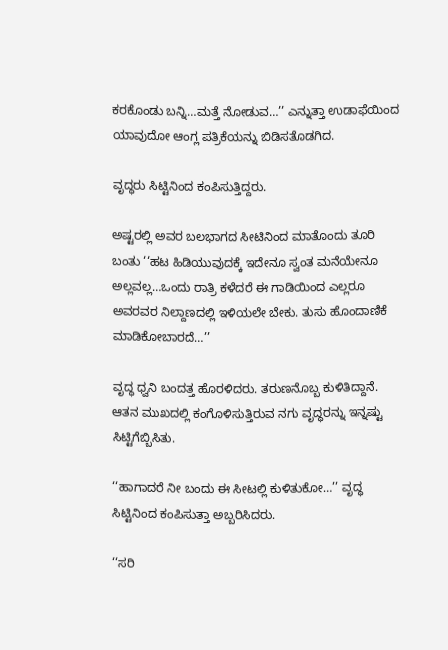ಕರಕೊಂಡು ಬನ್ನಿ…ಮತ್ತೆ ನೋಡುವ…’’ ಎನ್ನುತ್ತಾ ಉಡಾಫೆಯಿಂದ ಯಾವುದೋ ಆಂಗ್ಲ ಪತ್ರಿಕೆಯನ್ನು ಬಿಡಿಸತೊಡಗಿದ.

ವೃದ್ಧರು ಸಿಟ್ಟಿನಿಂದ ಕಂಪಿಸುತ್ತಿದ್ದರು.

ಅಷ್ಟರಲ್ಲಿ ಅವರ ಬಲಭಾಗದ ಸೀಟಿನಿಂದ ಮಾತೊಂದು ತೂರಿ ಬಂತು ‘‘ಹಟ ಹಿಡಿಯುವುದಕ್ಕೆ ಇದೇನೂ ಸ್ವಂತ ಮನೆಯೇನೂ ಅಲ್ಲವಲ್ಲ…ಒಂದು ರಾತ್ರಿ ಕಳೆದರೆ ಈ ಗಾಡಿಯಿಂದ ಎಲ್ಲರೂ ಅವರವರ ನಿಲ್ದಾಣದಲ್ಲಿ ಇಳಿಯಲೇ ಬೇಕು. ತುಸು ಹೊಂದಾಣಿಕೆ ಮಾಡಿಕೋಬಾರದೆ…’’

ವೃದ್ಧ ಧ್ವನಿ ಬಂದತ್ತ ಹೊರಳಿದರು. ತರುಣನೊಬ್ಬ ಕುಳಿತಿದ್ದಾನೆ. ಆತನ ಮುಖದಲ್ಲಿ ಕಂಗೊಳಿಸುತ್ತಿರುವ ನಗು ವೃದ್ಧರನ್ನು ಇನ್ನಷ್ಟು ಸಿಟ್ಟಿಗೆಬ್ಬಿಸಿತು.

‘‘ಹಾಗಾದರೆ ನೀ ಬಂದು ಈ ಸೀಟಲ್ಲಿ ಕುಳಿತುಕೋ…’’ ವೃದ್ಧ ಸಿಟ್ಟಿನಿಂದ ಕಂಪಿಸುತ್ತಾ ಅಬ್ಬರಿಸಿದರು.

‘‘ಸರಿ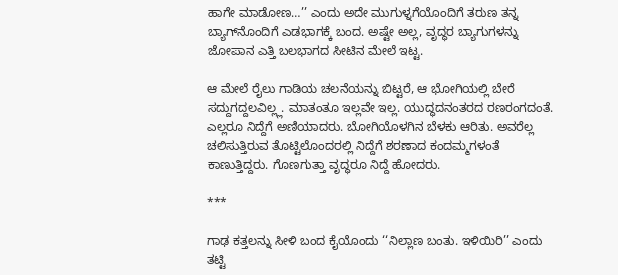ಹಾಗೇ ಮಾಡೋಣ…’’ ಎಂದು ಅದೇ ಮುಗುಳ್ನಗೆಯೊಂದಿಗೆ ತರುಣ ತನ್ನ ಬ್ಯಾಗ್‌ನೊಂದಿಗೆ ಎಡಭಾಗಕ್ಕೆ ಬಂದ. ಅಷ್ಟೇ ಅಲ್ಲ, ವೃದ್ಧರ ಬ್ಯಾಗುಗಳನ್ನು ಜೋಪಾನ ಎತ್ತಿ ಬಲಭಾಗದ ಸೀಟಿನ ಮೇಲೆ ಇಟ್ಟ.

ಆ ಮೇಲೆ ರೈಲು ಗಾಡಿಯ ಚಲನೆಯನ್ನು ಬಿಟ್ಟರೆ, ಆ ಭೋಗಿಯಲ್ಲಿ ಬೇರೆ ಸದ್ದುಗದ್ದಲವಿಲ್ಲ್ಲ. ಮಾತಂತೂ ಇಲ್ಲವೇ ಇಲ್ಲ. ಯುದ್ಧದನಂತರದ ರಣರಂಗದಂತೆ. ಎಲ್ಲರೂ ನಿದ್ದೆಗೆ ಅಣಿಯಾದರು. ಬೋಗಿಯೊಳಗಿನ ಬೆಳಕು ಆರಿತು. ಅವರೆಲ್ಲ ಚಲಿಸುತ್ತಿರುವ ತೊಟ್ಟಿಲೊಂದರಲ್ಲಿ ನಿದ್ದೆಗೆ ಶರಣಾದ ಕಂದಮ್ಮಗಳಂತೆ ಕಾಣುತ್ತಿದ್ದರು. ಗೊಣಗುತ್ತಾ ವೃದ್ಧರೂ ನಿದ್ದೆ ಹೋದರು.

***

ಗಾಢ ಕತ್ತಲನ್ನು ಸೀಳಿ ಬಂದ ಕೈಯೊಂದು ‘‘ನಿಲ್ಲಾಣ ಬಂತು. ಇಳಿಯಿರಿ’’ ಎಂದು ತಟ್ಟಿ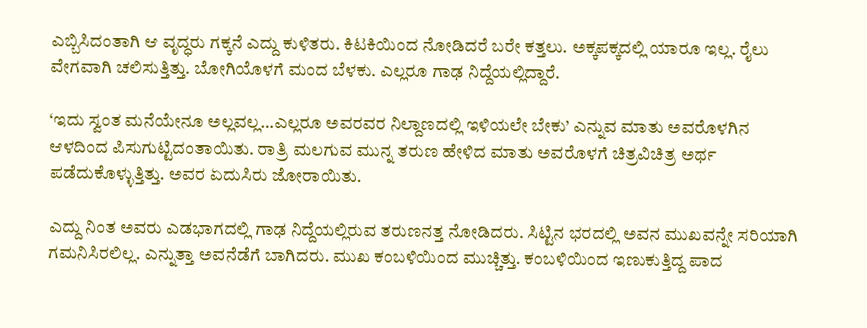ಎಬ್ಬಿಸಿದಂತಾಗಿ ಆ ವೃದ್ಧರು ಗಕ್ಕನೆ ಎದ್ದು ಕುಳಿತರು. ಕಿಟಕಿಯಿಂದ ನೋಡಿದರೆ ಬರೇ ಕತ್ತಲು. ಅಕ್ಕಪಕ್ಕದಲ್ಲಿ ಯಾರೂ ಇಲ್ಲ. ರೈಲು ವೇಗವಾಗಿ ಚಲಿಸುತ್ತಿತ್ತು. ಬೋಗಿಯೊಳಗೆ ಮಂದ ಬೆಳಕು. ಎಲ್ಲರೂ ಗಾಢ ನಿದ್ದೆಯಲ್ಲಿದ್ದಾರೆ.

‘ಇದು ಸ್ವಂತ ಮನೆಯೇನೂ ಅಲ್ಲವಲ್ಲ…ಎಲ್ಲರೂ ಅವರವರ ನಿಲ್ದಾಣದಲ್ಲಿ ಇಳಿಯಲೇ ಬೇಕು’ ಎನ್ನುವ ಮಾತು ಅವರೊಳಗಿನ ಆಳದಿಂದ ಪಿಸುಗುಟ್ಟಿದಂತಾಯಿತು. ರಾತ್ರಿ ಮಲಗುವ ಮುನ್ನ ತರುಣ ಹೇಳಿದ ಮಾತು ಅವರೊಳಗೆ ಚಿತ್ರವಿಚಿತ್ರ ಅರ್ಥ ಪಡೆದುಕೊಳ್ಳುತ್ತಿತ್ತು. ಅವರ ಏದುಸಿರು ಜೋರಾಯಿತು.

ಎದ್ದು ನಿಂತ ಅವರು ಎಡಭಾಗದಲ್ಲಿ ಗಾಢ ನಿದ್ದೆಯಲ್ಲಿರುವ ತರುಣನತ್ತ ನೋಡಿದರು. ಸಿಟ್ಟಿನ ಭರದಲ್ಲಿ ಅವನ ಮುಖವನ್ನೇ ಸರಿಯಾಗಿ ಗಮನಿಸಿರಲಿಲ್ಲ. ಎನ್ನುತ್ತಾ ಅವನೆಡೆಗೆ ಬಾಗಿದರು. ಮುಖ ಕಂಬಳಿಯಿಂದ ಮುಚ್ಚಿತ್ತು. ಕಂಬಳಿಯಿಂದ ಇಣುಕುತ್ತಿದ್ದ ಪಾದ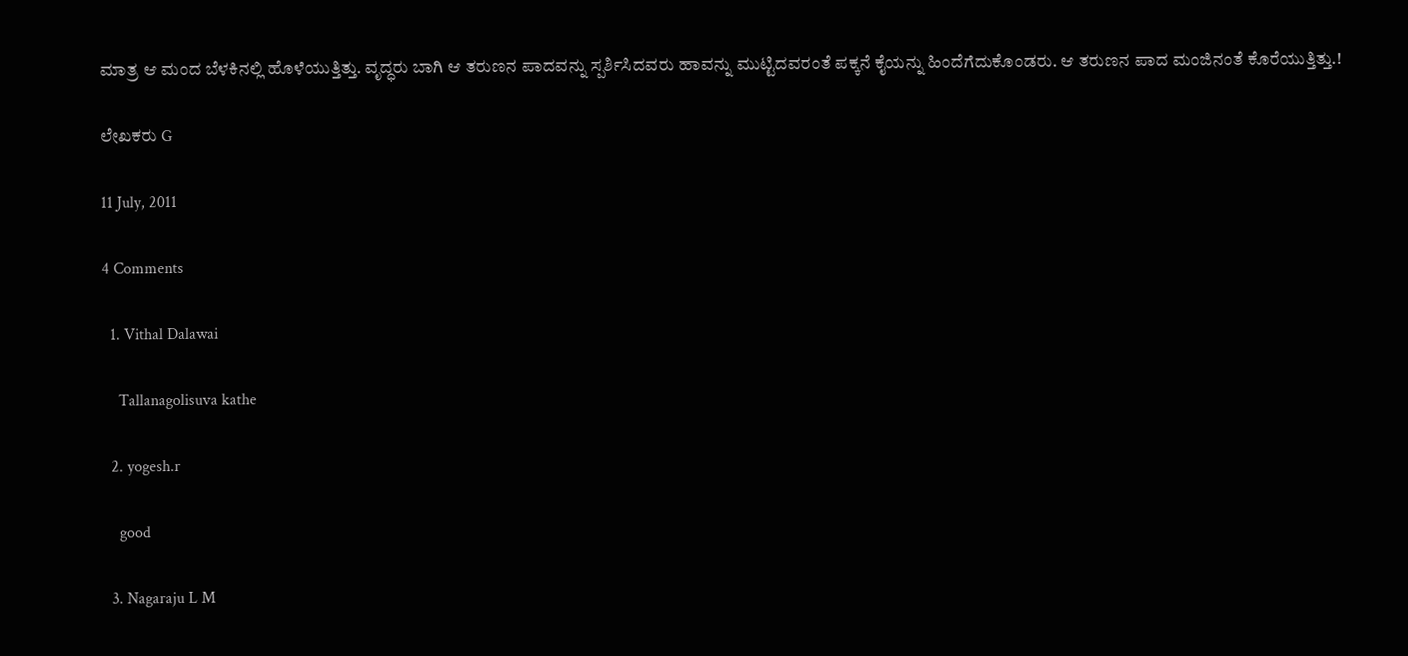ಮಾತ್ರ ಆ ಮಂದ ಬೆಳಕಿನಲ್ಲಿ ಹೊಳೆಯುತ್ತಿತ್ತು. ವೃದ್ಧರು ಬಾಗಿ ಆ ತರುಣನ ಪಾದವನ್ನು ಸ್ಪರ್ಶಿಸಿದವರು ಹಾವನ್ನು ಮುಟ್ಟಿದವರಂತೆ ಪಕ್ಕನೆ ಕೈಯನ್ನು ಹಿಂದೆಗೆದುಕೊಂಡರು. ಆ ತರುಣನ ಪಾದ ಮಂಜಿನಂತೆ ಕೊರೆಯುತ್ತಿತ್ತು.!

ಲೇಖಕರು G

11 July, 2011

4 Comments

  1. Vithal Dalawai

    Tallanagolisuva kathe

  2. yogesh.r

    good

  3. Nagaraju L M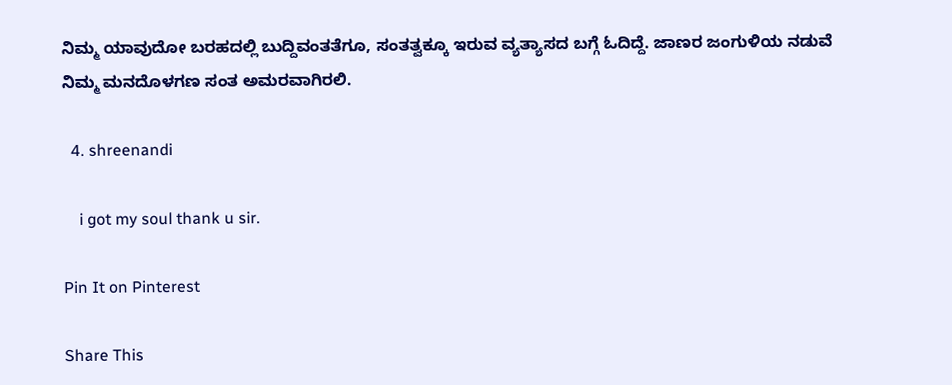ನಿಮ್ಮ ಯಾವುದೋ ಬರಹದಲ್ಲಿ ಬುದ್ದಿವಂತತೆಗೂ, ಸಂತತ್ವಕ್ಕೂ ಇರುವ ವ್ಯತ್ಯಾಸದ ಬಗ್ಗೆ ಓದಿದ್ದೆ. ಜಾಣರ ಜಂಗುಳಿಯ ನಡುವೆ ನಿಮ್ಮ ಮನದೊಳಗಣ ಸಂತ ಅಮರವಾಗಿರಲಿ.

  4. shreenandi

    i got my soul thank u sir.

Pin It on Pinterest

Share This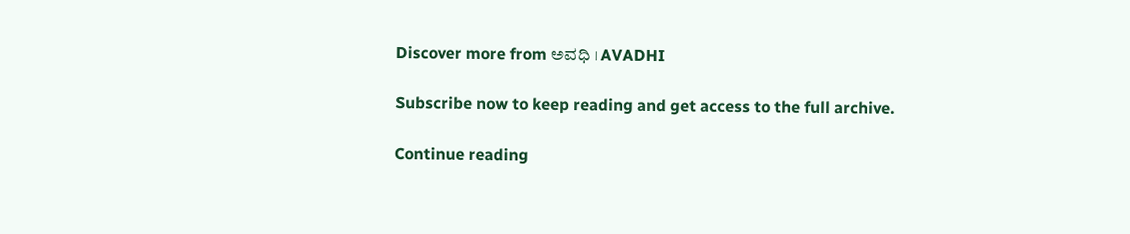Discover more from ಅವಧಿ । AVADHI

Subscribe now to keep reading and get access to the full archive.

Continue reading